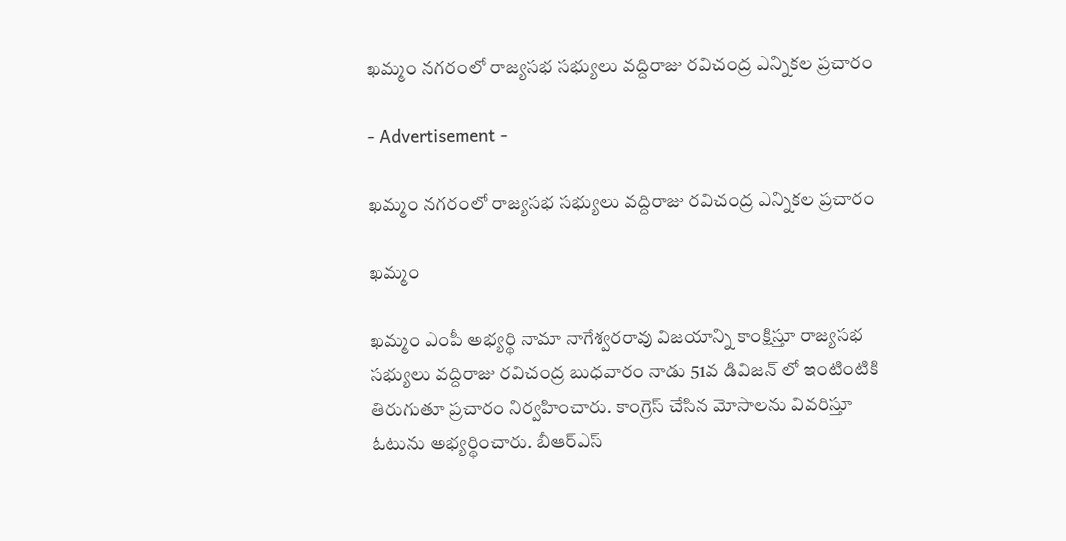ఖమ్మం నగరంలో రాజ్యసభ సభ్యులు వద్దిరాజు రవిచంద్ర ఎన్నికల ప్రచారం

- Advertisement -

ఖమ్మం నగరంలో రాజ్యసభ సభ్యులు వద్దిరాజు రవిచంద్ర ఎన్నికల ప్రచారం

ఖమ్మం

ఖమ్మం ఎంపీ అభ్యర్థి నామా నాగేశ్వరరావు విజయాన్ని కాంక్షిస్తూ రాజ్యసభ సభ్యులు వద్దిరాజు రవిచంద్ర బుధవారం నాడు 51వ డివిజన్ లో ఇంటింటికి తిరుగుతూ ప్రచారం నిర్వహించారు. కాంగ్రెస్ చేసిన మోసాలను వివరిస్తూ ఓటును అభ్యర్థించారు. బీఆర్ఎస్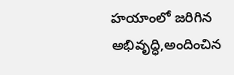హయాంలో జరిగిన అభివృద్ధి,అందించిన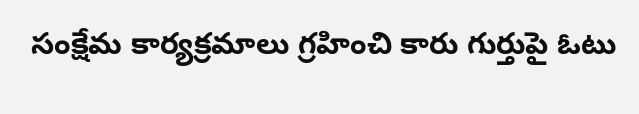సంక్షేమ కార్యక్రమాలు గ్రహించి కారు గుర్తుపై ఓటు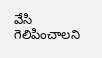వేసి గెలిపించాలని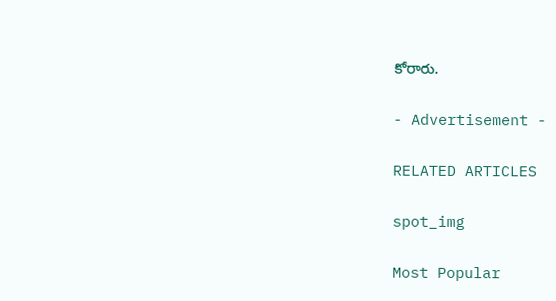కోరారు.

- Advertisement -

RELATED ARTICLES

spot_img

Most Popular